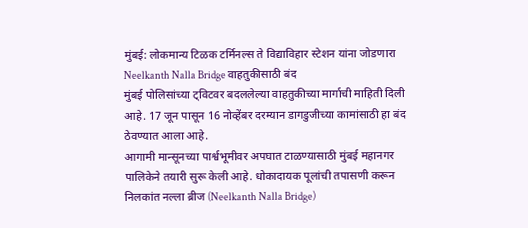मुंबई: लोकमान्य टिळक टर्मिनल्स ते विद्याविहार स्टेशन यांना जोडणारा Neelkanth Nalla Bridge वाहतुकीसाठी बंद
मुंबई पोलिसांच्या ट्विटवर बदललेल्या वाहतुकीच्या मार्गाची माहिती दिली आहे. 17 जून पासून 16 नोव्हेंबर दरम्यान डागडुजीच्या कामांसाठी हा बंद ठेवण्यात आला आहे.
आगामी मान्सूनच्या पार्श्वभूमीवर अपघात टाळण्यासाठी मुंबई महानगर पालिकेने तयारी सुरू केली आहे. धोकादायक पूलांची तपासणी करून निलकांत नल्ला ब्रीज (Neelkanth Nalla Bridge)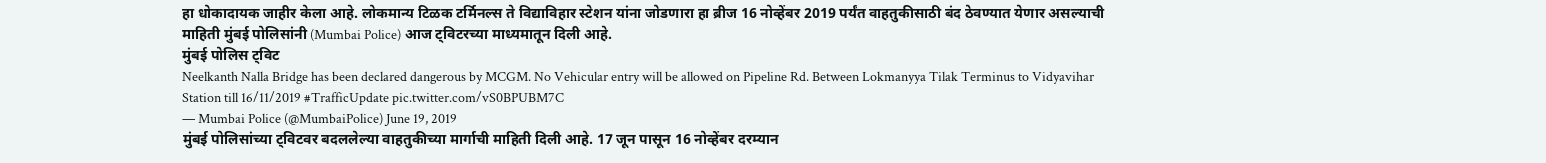हा धोकादायक जाहीर केला आहे. लोकमान्य टिळक टर्मिनल्स ते विद्याविहार स्टेशन यांना जोडणारा हा ब्रीज 16 नोव्हेंबर 2019 पर्यंत वाहतुकीसाठी बंद ठेवण्यात येणार असल्याची माहिती मुंबई पोलिसांनी (Mumbai Police) आज ट्विटरच्या माध्यमातून दिली आहे.
मुंबई पोलिस ट्विट
Neelkanth Nalla Bridge has been declared dangerous by MCGM. No Vehicular entry will be allowed on Pipeline Rd. Between Lokmanyya Tilak Terminus to Vidyavihar Station till 16/11/2019 #TrafficUpdate pic.twitter.com/vS0BPUBM7C
— Mumbai Police (@MumbaiPolice) June 19, 2019
मुंबई पोलिसांच्या ट्विटवर बदललेल्या वाहतुकीच्या मार्गाची माहिती दिली आहे. 17 जून पासून 16 नोव्हेंबर दरम्यान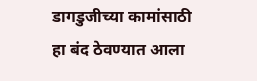डागडुजीच्या कामांसाठी हा बंद ठेवण्यात आला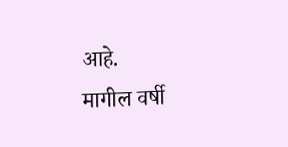आहे.
मागील वर्षी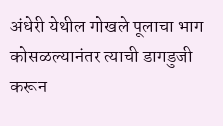अंधेरी येथील गोखले पूलाचा भाग कोसळल्यानंतर त्याची डागडुजी करून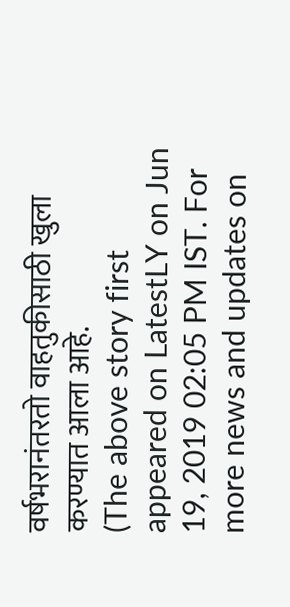वर्षभरानंतरतो वाहतुकीसाठी खुला करण्यात आला आहे.
(The above story first appeared on LatestLY on Jun 19, 2019 02:05 PM IST. For more news and updates on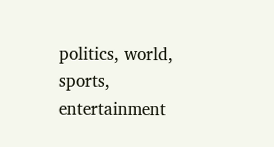politics, world, sports, entertainment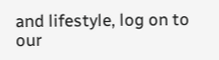and lifestyle, log on to our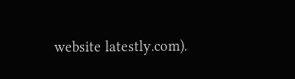website latestly.com).